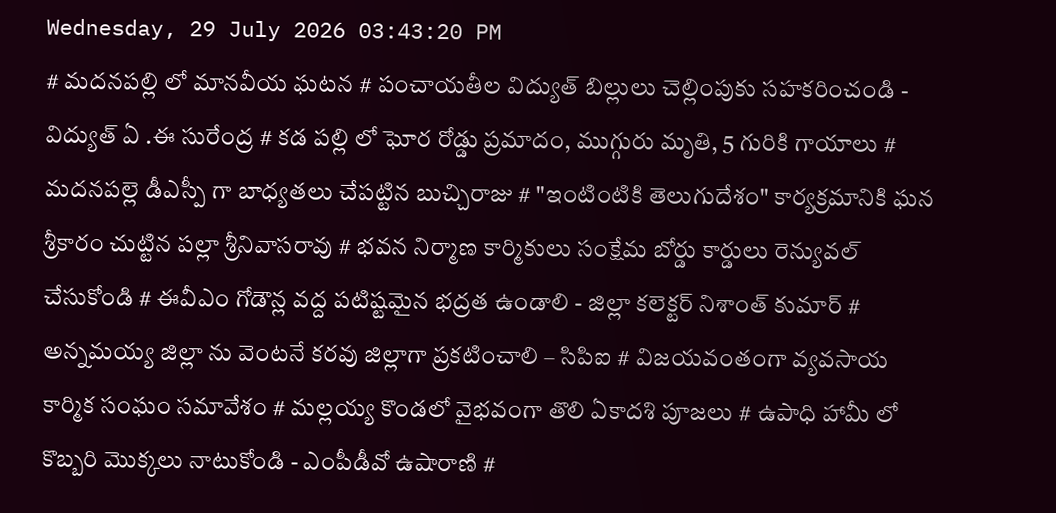Wednesday, 29 July 2026 03:43:20 PM
# మదనపల్లి లో మానవీయ ఘటన # పంచాయతీల విద్యుత్ బిల్లులు చెల్లింపుకు సహకరించండి - విద్యుత్ ఏ .ఈ సురేంద్ర # కడ పల్లి లో ఘోర రోడ్డు ప్రమాదం, ముగ్గురు మృతి, 5 గురికి గాయాలు # మదనపల్లె డీఎస్పీ గా బాధ్యతలు చేపట్టిన బుచ్చిరాజు # "ఇంటింటికి తెలుగుదేశం" కార్యక్రమానికి ఘన శ్రీకారం చుట్టిన పల్లా శ్రీనివాసరావు # భవన నిర్మాణ కార్మికులు సంక్షేమ బోర్డు కార్డులు రెన్యువల్ చేసుకోండి # ఈవీఎం గోడౌన్ల వద్ద పటిష్టమైన భద్రత ఉండాలి - జిల్లా కలెక్టర్ నిశాంత్ కుమార్ # అన్నమయ్య జిల్లా ను వెంటనే కరవు జిల్లాగా ప్రకటించాలి – సిపిఐ # విజయవంతంగా వ్యవసాయ కార్మిక సంఘం సమావేశం # మల్లయ్య కొండలో వైభవంగా తొలి ఏకాదశి పూజలు # ఉపాధి హామీ లో కొబ్బరి మొక్కలు నాటుకోండి - ఎంపీడీవో ఉషారాణి #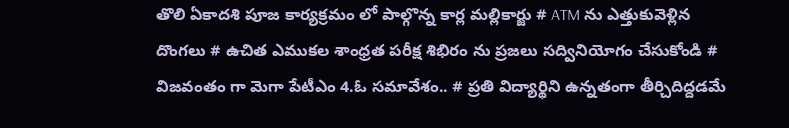తొలి ఏకాదశి పూజ కార్యక్రమం లో పాల్గొన్న కార్ల మల్లికార్జు # ATM ను ఎత్తుకువెళ్లిన దొంగలు # ఉచిత ఎముకల శాంధ్రత పరీక్ష శిభిరం ను ప్రజలు సద్వినియోగం చేసుకోండి # విజవంతం గా మెగా పేటీఎం 4.ఓ సమావేశం.. # ప్రతి విద్యార్థిని ఉన్నతంగా తీర్చిదిద్దడమే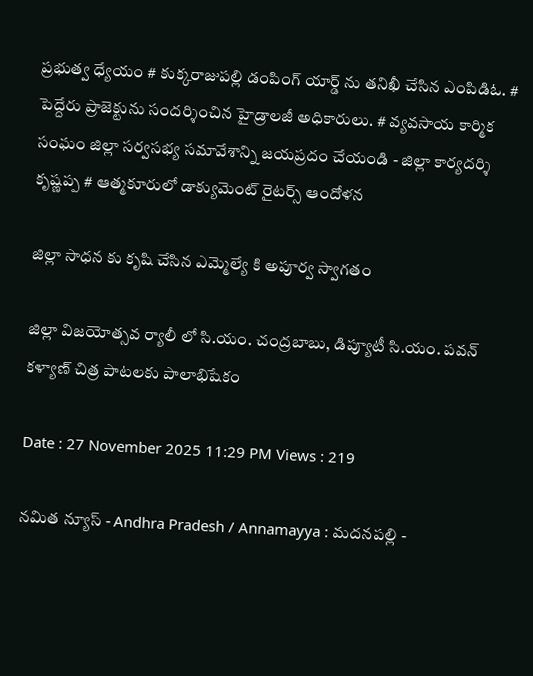ప్రభుత్వ ధ్యేయం # కుక్కరాజుపల్లి డంపింగ్ యార్డ్ ను తనిఖీ చేసిన ఎంపిడిఓ. # పెద్దేరు ప్రాజెక్టును సందర్శించిన హైడ్రాలజీ అధికారులు. # వ్యవసాయ కార్మిక సంఘం జిల్లా సర్వసభ్య సమావేశాన్ని జయప్రదం చేయండి - జిల్లా కార్యదర్శి కృష్ణప్ప # ఆత్మకూరులో డాక్యుమెంట్ రైటర్స్ ఆందోళన

జిల్లా సాధన కు కృషి చేసిన ఎమ్మెల్యే కి అపూర్వ స్వాగతం

జిల్లా విజయోత్సవ ర్యాలీ లో సి.యం. చంద్రబాబు, డిప్యూటీ సి.యం. పవన్ కళ్యాణ్ చిత్ర పాటలకు పాలాభిషేకం

Date : 27 November 2025 11:29 PM Views : 219

నమిత న్యూస్ - Andhra Pradesh / Annamayya : మదనపల్లి -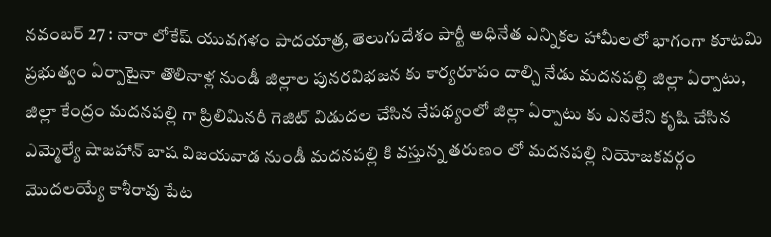నవంబర్ 27 : నారా లోకేష్ యువగళం పాదయాత్ర, తెలుగుదేశం పార్టీ అధినేత ఎన్నికల హామీలలో భాగంగా కూటమి ప్రభుత్వం ఏర్పాటైనా తొలినాళ్ల నుండీ జిల్లాల పునరవిభజన కు కార్యరూపం దాల్చి నేడు మదనపల్లి జిల్లా ఏర్పాటు, జిల్లా కేంద్రం మదనపల్లి గా ప్రిలిమినరీ గెజిట్ విడుదల చేసిన నేపథ్యంలో జిల్లా ఏర్పాటు కు ఎనలేని కృషి చేసిన ఎమ్మెల్యే షాజహాన్ బాష విజయవాడ నుండీ మదనపల్లి కి వస్తున్న తరుణం లో మదనపల్లి నియోజకవర్గం మొదలయ్యే కాశీరావు పేట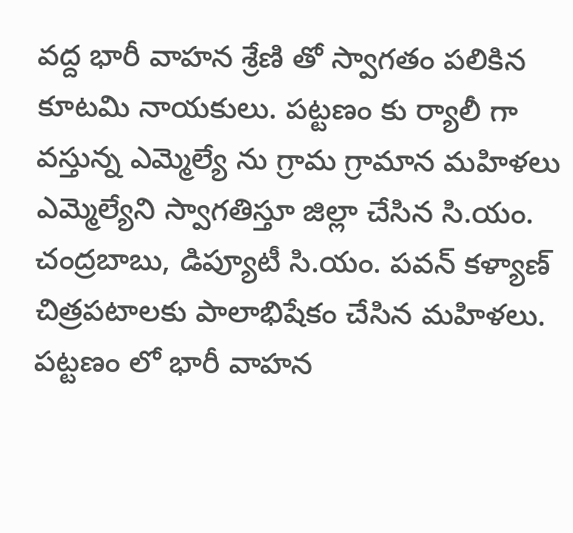వద్ద భారీ వాహన శ్రేణి తో స్వాగతం పలికిన కూటమి నాయకులు. పట్టణం కు ర్యాలీ గా వస్తున్న ఎమ్మెల్యే ను గ్రామ గ్రామాన మహిళలు ఎమ్మెల్యేని స్వాగతిస్తూ జిల్లా చేసిన సి.యం. చంద్రబాబు, డిప్యూటీ సి.యం. పవన్ కళ్యాణ్ చిత్రపటాలకు పాలాభిషేకం చేసిన మహిళలు. పట్టణం లో భారీ వాహన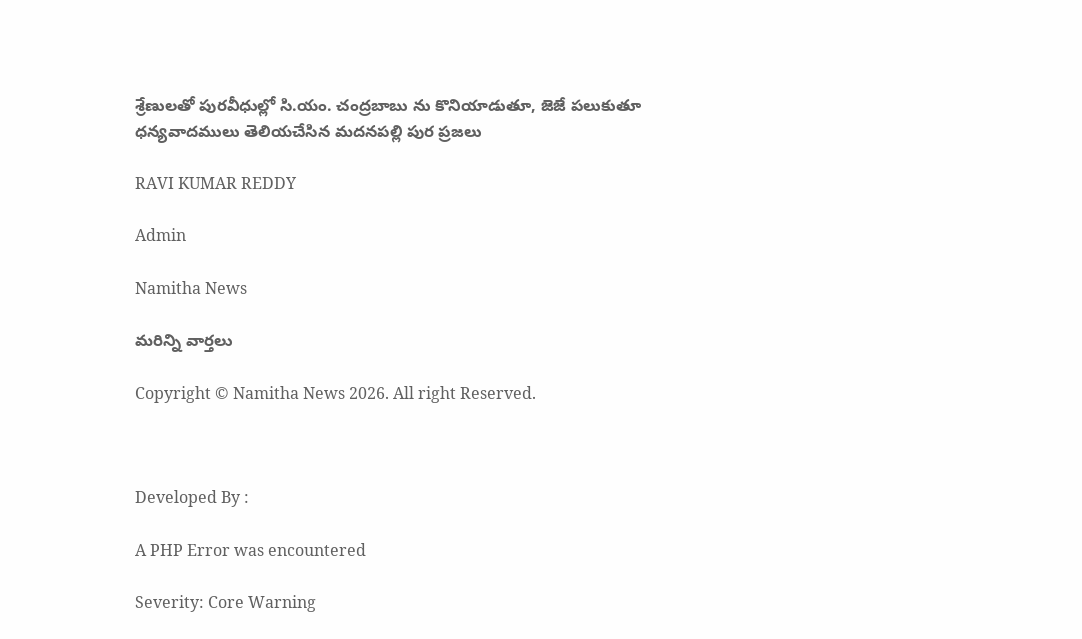శ్రేణులతో పురవీధుల్లో సి.యం. చంద్రబాబు ను కొనియాడుతూ, జెజే పలుకుతూ ధన్యవాదములు తెలియచేసిన మదనపల్లి పుర ప్రజలు

RAVI KUMAR REDDY

Admin

Namitha News

మరిన్ని వార్తలు

Copyright © Namitha News 2026. All right Reserved.



Developed By :

A PHP Error was encountered

Severity: Core Warning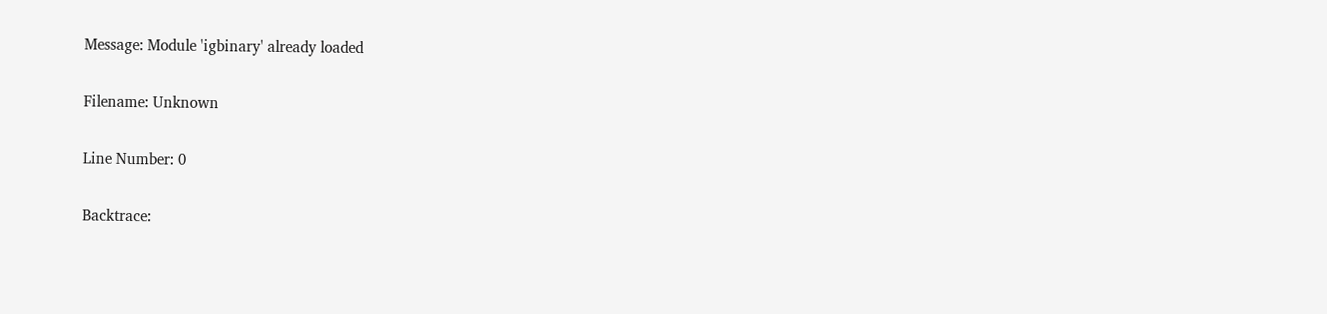Message: Module 'igbinary' already loaded

Filename: Unknown

Line Number: 0

Backtrace: